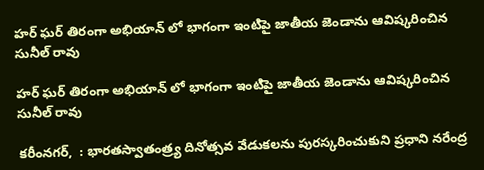హర్ ఘర్ తిరంగా అభియాన్ లో భాగంగా ఇంటిపై జాతీయ జెండాను ఆవిష్కరించిన సునీల్ రావు

హర్ ఘర్ తిరంగా అభియాన్ లో భాగంగా ఇంటిపై జాతీయ జెండాను ఆవిష్కరించిన సునీల్ రావు

కరీంనగర్,  : భారతస్వాతంత్ర్య దినోత్సవ వేడుకలను పురస్కరించుకుని ప్రధాని నరేంద్ర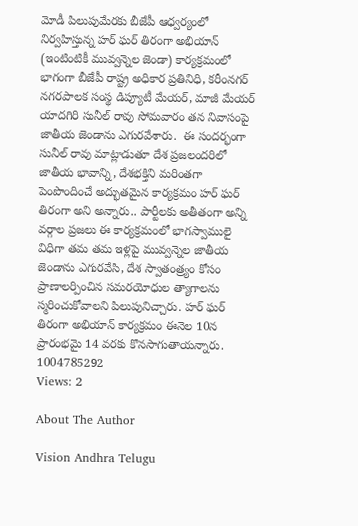మోడీ పిలుపుమేరకు బీజేపీ ఆధ్వర్యంలో నిర్వహిస్తున్న హర్ ఘర్ తిరంగా అభియాన్ (ఇంటింటికీ మువ్వన్నెల జెండా) కార్యక్రమంలో భాగంగా బీజేపీ రాష్ట్ర అధికార ప్రతినిధి, కరీంనగర్ నగరపాలక సంస్థ డిప్యూటీ మేయర్, మాజీ మేయర్ యాదగిరి సునీల్ రావు సోమవారం తన నివాసంపై జాతీయ జెండాను ఎగురవేశారు.  ఈ సందర్భంగా సునీల్ రావు మాట్లాడుతూ దేశ ప్రజలందరిలో జాతీయ భావాన్ని, దేశభక్తిని మరింతగా పెంపొందించే అద్భుతమైన కార్యక్రమం హర్ ఘర్ తిరంగా అని అన్నారు.. పార్టీలకు అతీతంగా అన్ని వర్గాల ప్రజలు ఈ కార్యక్రమంలో భాగస్వాములై విధిగా తమ తమ ఇళ్లపై మువ్వన్నెల జాతీయ జెండాను ఎగురవేసి, దేశ స్వాతంత్ర్యం కోసం ప్రాణాలర్పించిన సమరయోధుల త్యాగాలను స్మరించుకోవాలని పిలుపునిచ్చారు. హర్ ఘర్ తిరంగా అభియాన్ కార్యక్రమం ఈనెల 10న ప్రారంభమై 14 వరకు కొనసాగుతాయన్నారు. 1004785292
Views: 2

About The Author

Vision Andhra Telugu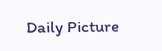Daily Picture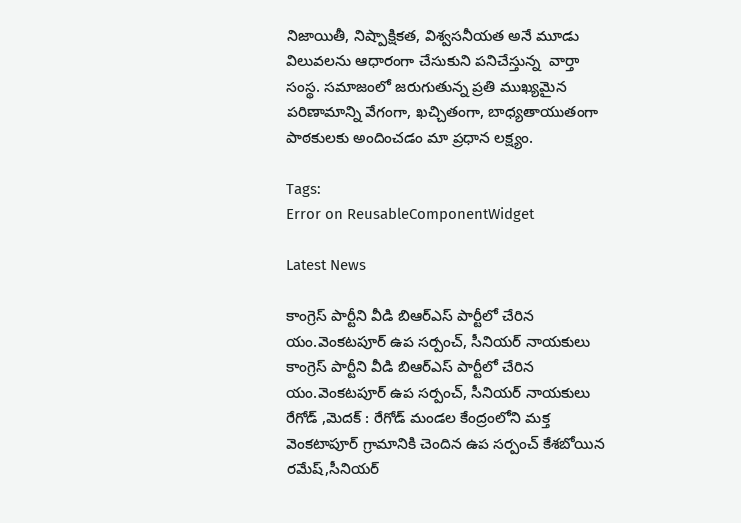నిజాయితీ, నిష్పాక్షికత, విశ్వసనీయత అనే మూడు విలువలను ఆధారంగా చేసుకుని పనిచేస్తున్న  వార్తా సంస్థ. సమాజంలో జరుగుతున్న ప్రతి ముఖ్యమైన పరిణామాన్ని వేగంగా, ఖచ్చితంగా, బాధ్యతాయుతంగా పాఠకులకు అందించడం మా ప్రధాన లక్ష్యం.

Tags:
Error on ReusableComponentWidget

Latest News

కాంగ్రెస్ పార్టీని వీడి బిఆర్ఎస్ పార్టీలో చేరిన యం.వెంకటపూర్ ఉప సర్పంచ్, సీనియర్ నాయకులు కాంగ్రెస్ పార్టీని వీడి బిఆర్ఎస్ పార్టీలో చేరిన యం.వెంకటపూర్ ఉప సర్పంచ్, సీనియర్ నాయకులు
రేగోడ్ ,మెదక్ : రేగోడ్ మండల కేంద్రంలోని మక్త వెంకటాపూర్ గ్రామానికి చెందిన ఉప సర్పంచ్ కేశబోయిన రమేష్,సీనియర్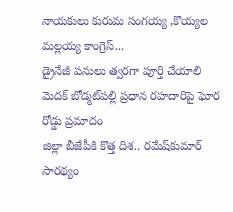నాయకులు కురుమ సంగయ్య ,కొయ్యల మల్లయ్య కాంగ్రెస్...
డ్రైనేజీ పనులు త్వరగా పూర్తి చేయాలి
మెదక్ బోడ్మట్‌పల్లి ప్రధాన రహదారిపై ఘోర రోడ్డు ప్రమాదం
జిల్లా బీజేపీకి కొత్త దిశ.. రమేష్‌కుమార్ సారథ్యం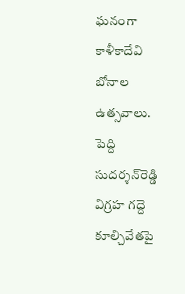ఘనంగా కాళీకాదేవి బోనాల ఉత్సవాలు.
పెద్ది సుదర్శన్‌రెడ్డి విగ్రహ గద్దె కూల్చివేతపై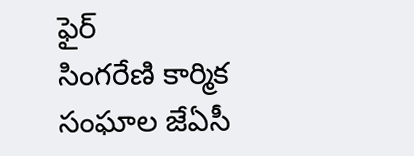ఫైర్‌
సింగరేణి కార్మిక సంఘాల జేఏసీ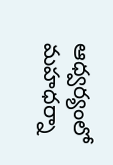ఆధ్వర్యంలో మహధర్నా